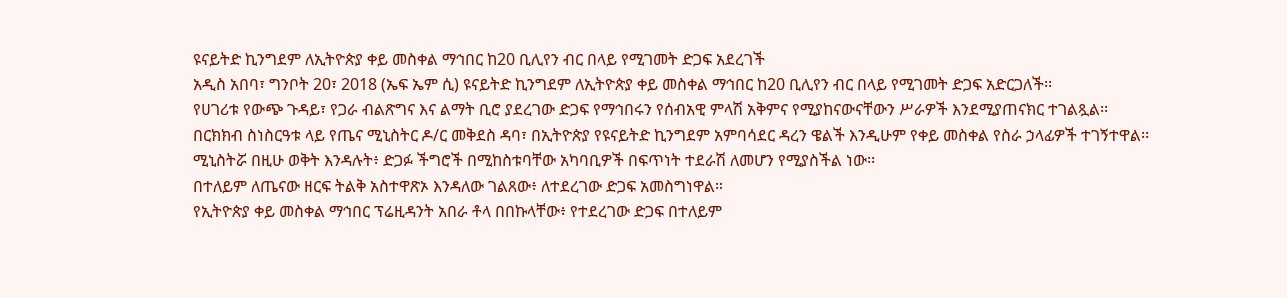ዩናይትድ ኪንግደም ለኢትዮጵያ ቀይ መስቀል ማኅበር ከ20 ቢሊየን ብር በላይ የሚገመት ድጋፍ አደረገች
አዲስ አበባ፣ ግንቦት 20፣ 2018 (ኤፍ ኤም ሲ) ዩናይትድ ኪንግደም ለኢትዮጵያ ቀይ መስቀል ማኅበር ከ20 ቢሊየን ብር በላይ የሚገመት ድጋፍ አድርጋለች፡፡
የሀገሪቱ የውጭ ጉዳይ፣ የጋራ ብልጽግና እና ልማት ቢሮ ያደረገው ድጋፍ የማኅበሩን የሰብአዊ ምላሽ አቅምና የሚያከናውናቸውን ሥራዎች እንደሚያጠናክር ተገልጿል፡፡
በርክክብ ስነስርዓቱ ላይ የጤና ሚኒስትር ዶ/ር መቅደስ ዳባ፣ በኢትዮጵያ የዩናይትድ ኪንግደም አምባሳደር ዳረን ዌልች እንዲሁም የቀይ መስቀል የስራ ኃላፊዎች ተገኝተዋል፡፡
ሚኒስትሯ በዚሁ ወቅት እንዳሉት፥ ድጋፉ ችግሮች በሚከስቱባቸው አካባቢዎች በፍጥነት ተደራሽ ለመሆን የሚያስችል ነው፡፡
በተለይም ለጤናው ዘርፍ ትልቅ አስተዋጽኦ እንዳለው ገልጸው፥ ለተደረገው ድጋፍ አመስግነዋል።
የኢትዮጵያ ቀይ መስቀል ማኅበር ፕሬዚዳንት አበራ ቶላ በበኩላቸው፥ የተደረገው ድጋፍ በተለይም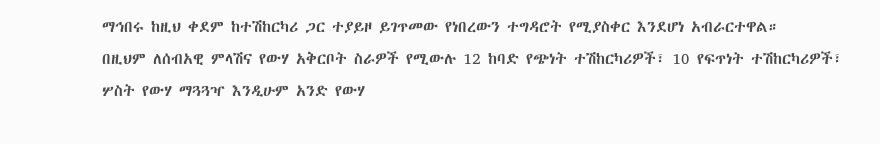ማኅበሩ ከዚህ ቀደም ከተሽከርካሪ ጋር ተያይዞ ይገጥመው የነበረውን ተግዳሮት የሚያስቀር እንደሆነ አብራርተዋል።
በዚህም ለሰብአዊ ምላሽና የውሃ አቅርቦት ስራዎች የሚውሉ 12 ከባድ የጭነት ተሽከርካሪዎች፣ 10 የፍጥነት ተሽከርካሪዎች፣ ሦስት የውሃ ማጓጓዣ እንዲሁም አንድ የውሃ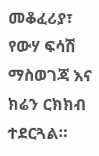መቆፈሪያ፣ የውሃ ፍሳሽ ማስወገጃ እና ክሬን ርክክብ ተደርጓል።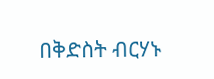በቅድስት ብርሃኑ